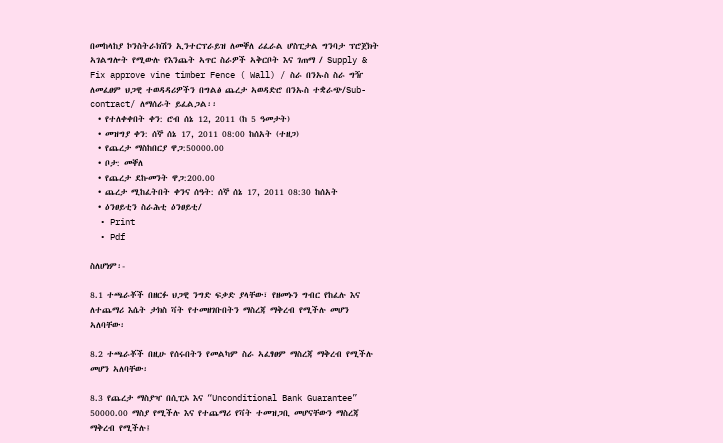በመከላከያ ኮንስትራክሽን ኢንተርፕራይዝ ለመቐለ ሪፈራል ሆስፒታል ግንባታ ፕሮጀክት ኣገልግሎት የሚውሉ የእንጨት ኣጥር ስራዎች ኣቅርቦት እና ገጠማ / Supply & Fix approve vine timber Fence ( Wall) / ስራ በንኡስ ስራ ግዥ ለመፈፀም ህጋዊ ተወዳዳሪዎችን በግልፅ ጨረታ ኣወዳድሮ በንኡስ ተቋራጭ/Sub- contract/ ለማሰራት ይፈልጋል፡፡
  • የተለቀቀበት ቀን: ሮብ ሰኔ 12, 2011 (ከ 5 ዓመታት)
  • መዝግያ ቀን: ሰኞ ሰኔ 17, 2011 08:00 ከሰአት (ተዘጋ)
  • የጨረታ ማስከበርያ ዋጋ:50000.00
  • ቦታ: መቐለ
  • የጨረታ ደኩመንት ዋጋ:200.00
  • ጨረታ ሚከፈትበት ቀንና ሰዓት: ሰኞ ሰኔ 17, 2011 08:30 ከሰአት
  • ዕንፀይቲን ስራሕቲ ዕንፀይቲ/
  • Print
  • Pdf

ስለሆነም፡-

8.1 ተጫራቾች በዘርፉ ህጋዊ ንግድ ፍቃድ ያላቸው፣ የዘመኑን ግብር የከፈሉ እና ለተጨማሪ እሴት ታክስ ቫት የተመዘገቡበትን ማስረጃ ማቅረብ የሚችሉ መሆን ኣለባቸው፡

8.2 ተጫራቾች በዚሁ የሰሩበትን የመልካም ስራ ኣፈፃፀም ማስረጃ ማቅረብ የሚችሉ መሆን ኣለባቸው፡

8.3 የጨረታ ማስያዣ በሲፒኦ እና “Unconditional Bank Guarantee” 50000.00 ማስያ የሚችሉ እና የተጨማሪ የቫት ተመዝጋቢ መሆናቸውን ማስረጃ ማቅረብ የሚችሉ፤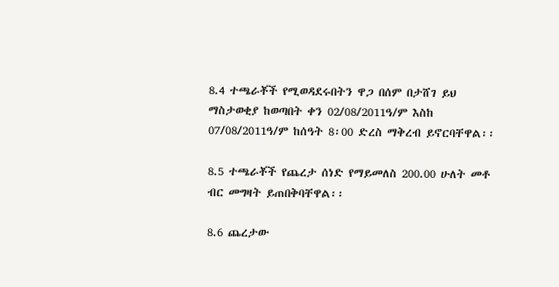8.4 ተጫራቾች የሚወዳደሩበትን ዋጋ በሰም በታሸገ ይህ ማስታወቂያ ከወጣበት ቀን 02/08/2011ዓ/ም እስከ 07/08/2011ዓ/ም ከሰዓት 8፡00 ድረስ ማቅረብ ይኖርባቸዋል፡፡

8.5 ተጫራቾች የጨረታ ሰነድ የማይመለስ 200.00 ሁለት መቶ ብር መግዛት ይጠበቅባቸዋል፡፡

8.6 ጨረታው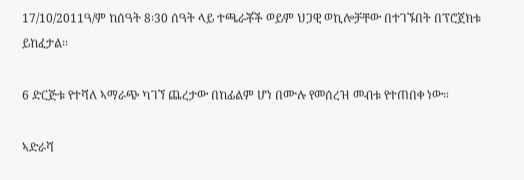17/10/2011ዓ/ም ከሰዓት 8፡30 ሰዓት ላይ ተጫራቾች ወይም ህጋዊ ወኪሎቻቸው በተገኙበት በፕሮጀክቱ ይከፈታል፡፡

6 ድርጅቱ የተሻለ ኣማራጭ ካገኘ ጨረታው በከፊልም ሆነ በሙሉ የመሰረዝ መብቱ የተጠበቀ ነው።

ኣድራሻ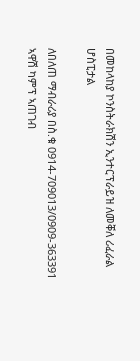በመከላከያ ኮንስትራክሽን ኢንተርፕራይዝ ለመቐለ ሪፈራል ሆስፒታል

ለበለጠ ማብራሪያ በስ.ቁ 0914-709013/0909-363391 ኣዋሽ ካምፕ ኣጠገብ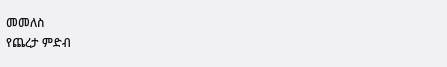መመለስ
የጨረታ ምድብ